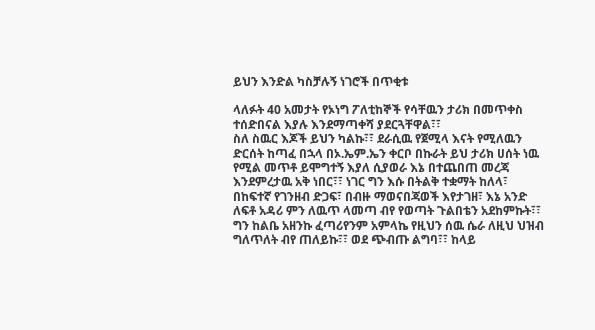ይህን እንድል ካስቻሉኝ ነገሮች በጥቂቱ

ላለፉት 40 አመታት የኦነግ ፖለቲከኞች የሳቸዉን ታሪክ በመጥቀስ ተሰድበናል እያሉ እንደማጣቀሻ ያደርጓቸዋል፣፣
ስለ ስዉር እጆች ይህን ካልኩ፣፣ ደራሲዉ የጀሚላ እናት የሚለዉን ድርሰት ከጣፈ በኋላ በኦ.ኤም.ኤን ቀርቦ በኩራት ይህ ታሪክ ሀሰት ነዉ የሚል መጥቶ ይሞግተኝ እያለ ሲያወራ እኔ በተጨበጠ መረጃ እንደምረታዉ አቅ ነበር፣፣ ነገር ግን እሱ በትልቅ ተቋማት ከለላ፣ በከፍተኛ የገንዘብ ድጋፍ፣ በብዙ ማወናበጃወች እየታገዘ፣ እኔ አንድ ለፍቶ አዳሪ ምን ለዉጥ ላመጣ ብየ የወጣት ጉልበቴን አደከምኩት፣፣ ግን ከልቤ አዘንኩ ፈጣሪየንም አምላኬ የዚህን ሰዉ ሴራ ለዚህ ህዝብ ግለጥለት ብየ ጠለይኩ፣፣ ወደ ጭብጡ ልግባ፣፣ ከላይ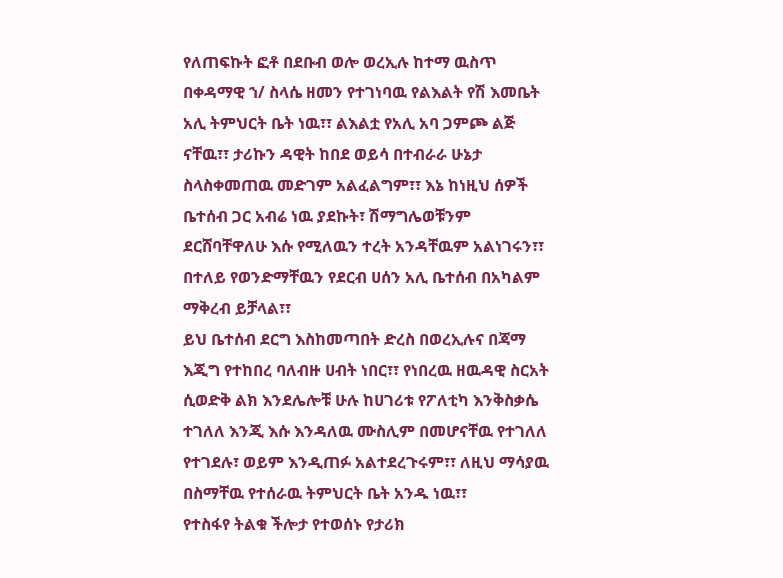የለጠፍኩት ፎቶ በደቡብ ወሎ ወረኢሉ ከተማ ዉስጥ በቀዳማዊ ኀ/ ስላሴ ዘመን የተገነባዉ የልእልት የሽ እመቤት አሊ ትምህርት ቤት ነዉ፣፣ ልእልቷ የአሊ አባ ጋምጮ ልጅ ናቸዉ፣፣ ታሪኩን ዳዊት ከበደ ወይሳ በተብራራ ሁኔታ ስላስቀመጠዉ መድገም አልፈልግም፣፣ እኔ ከነዚህ ሰዎች ቤተሰብ ጋር አብሬ ነዉ ያደኩት፣ ሽማግሌወቹንም ደርሸባቸዋለሁ እሱ የሚለዉን ተረት አንዳቸዉም አልነገሩን፣፣ በተለይ የወንድማቸዉን የደርብ ሀሰን አሊ ቤተሰብ በአካልም ማቅረብ ይቻላል፣፣
ይህ ቤተሰብ ደርግ እስከመጣበት ድረስ በወረኢሉና በጃማ እጂግ የተከበረ ባለብዙ ሀብት ነበር፣፣ የነበረዉ ዘዉዳዊ ስርአት ሲወድቅ ልክ እንደሌሎቹ ሁሉ ከሀገሪቱ የፖለቲካ እንቅስቃሴ ተገለለ እንጂ እሱ እንዳለዉ ሙስሊም በመሆናቸዉ የተገለለ የተገደሉ፣ ወይም እንዲጠፉ አልተደረጉሩም፣፣ ለዚህ ማሳያዉ በስማቸዉ የተሰራዉ ትምህርት ቤት አንዱ ነዉ፣፣
የተስፋየ ትልቁ ችሎታ የተወሰኑ የታሪክ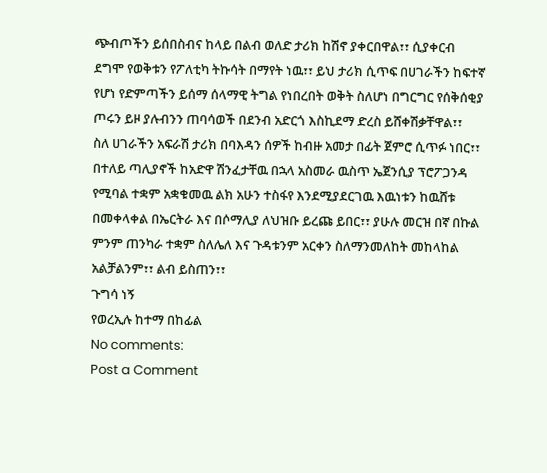ጭብጦችን ይሰበስብና ከላይ በልብ ወለድ ታሪክ ከሽኖ ያቀርበዋል፣፣ ሲያቀርብ ደግሞ የወቅቱን የፖለቲካ ትኩሳት በማየት ነዉ፣፣ ይህ ታሪክ ሲጥፍ በሀገራችን ከፍተኛ የሆነ የድምጣችን ይሰማ ሰላማዊ ትግል የነበረበት ወቅት ስለሆነ በግርግር የሰቅሰቂያ ጦሩን ይዞ ያሉብንን ጠባሳወች በደንብ አድርጎ እስኪደማ ድረስ ይሸቀሽቃቸዋል፣፣
ስለ ሀገራችን አፍራሽ ታሪክ በባእዳን ሰዎች ከብዙ አመታ በፊት ጀምሮ ሲጥፉ ነበር፣፣ በተለይ ጣሊያኖች ከአድዋ ሽንፈታቸዉ በኋላ አስመራ ዉስጥ ኤጀንሲያ ፕሮፖጋንዳ የሚባል ተቋም አቋቁመዉ ልክ አሁን ተስፋየ እንደሚያደርገዉ እዉነቱን ከዉሸቱ በመቀላቀል በኤርትራ እና በሶማሊያ ለህዝቡ ይረጩ ይበር፣፣ ያሁሉ መርዝ በኛ በኩል ምንም ጠንካራ ተቋም ስለሌለ እና ጉዳቱንም አርቀን ስለማንመለከት መከላከል አልቻልንም፣፣ ልብ ይስጠን፣፣
ጉግሳ ነኝ
የወረኢሉ ከተማ በከፊል
No comments:
Post a Comment